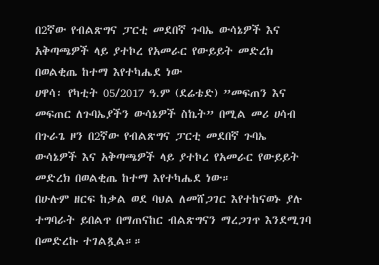በ2ኛው የብልጽግና ፓርቲ መደበኛ ጉባኤ ውሳኔዎች እና አቅጣጫዎች ላይ ያተኮረ የአመራር የውይይት መድረክ በወልቂጤ ከተማ እየተካሔደ ነው
ሀዋሳ፡ የካቲት 05/2017 ዓ.ም (ደሬቴድ) ”መፍጠን እና መፍጠር ለጉባኤያችን ውሳኔዎች ስኬት” በሚል መሪ ሀሳብ በጉራጌ ዞን በ2ኛው የብልጽግና ፓርቲ መደበኛ ጉባኤ ውሳኔዎች እና አቅጣጫዎች ላይ ያተኮረ የአመራር የውይይት መድረክ በወልቂጤ ከተማ እየተካሔደ ነው።
በሁሉም ዘርፍ ከቃል ወደ ባህል ለመሸጋገር እየተከናወኑ ያሉ ተግባራት ይበልጥ በማጠናከር ብልጽግናን ማረጋገጥ እንደሚገባ በመድረኩ ተገልጿል።።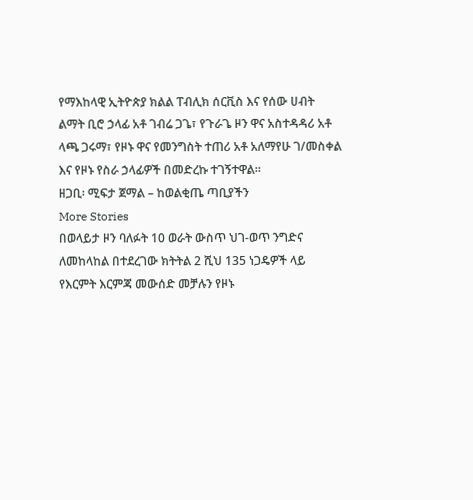የማእከላዊ ኢትዮጵያ ክልል ፐብሊክ ሰርቪስ እና የሰው ሀብት ልማት ቢሮ ኃላፊ አቶ ገብሬ ጋጌ፣ የጉራጌ ዞን ዋና አስተዳዳሪ አቶ ላጫ ጋሩማ፣ የዞኑ ዋና የመንግስት ተጠሪ አቶ አለማየሁ ገ/መስቀል እና የዞኑ የስራ ኃላፊዎች በመድረኩ ተገኝተዋል።
ዘጋቢ፡ ሚፍታ ጀማል – ከወልቂጤ ጣቢያችን
More Stories
በወላይታ ዞን ባለፉት 10 ወራት ውስጥ ህገ-ወጥ ንግድና ለመከላከል በተደረገው ክትትል 2 ሺህ 135 ነጋዴዎች ላይ የእርምት እርምጃ መውሰድ መቻሉን የዞኑ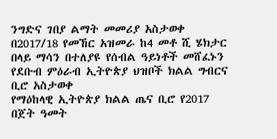ንግድና ገበያ ልማት መመሪያ አስታወቀ
በ2017/18 የመኸር አዝመራ ከ4 መቶ ሺ ሄክታር በላይ ማሳን በተለያዩ የሰብል ዓይነቶች መሸፈኑን የደቡብ ምዕራብ ኢትዮጵያ ህዝቦች ክልል ግብርና ቢሮ አስታወቀ
የማዕከላዊ ኢትዮጵያ ክልል ጤና ቢሮ የ2017 በጀት ዓመት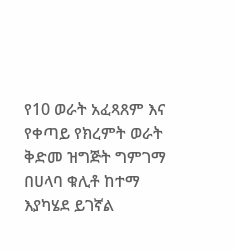የ10 ወራት አፈጻጸም እና የቀጣይ የክረምት ወራት ቅድመ ዝግጅት ግምገማ በሀላባ ቁሊቶ ከተማ እያካሄደ ይገኛል